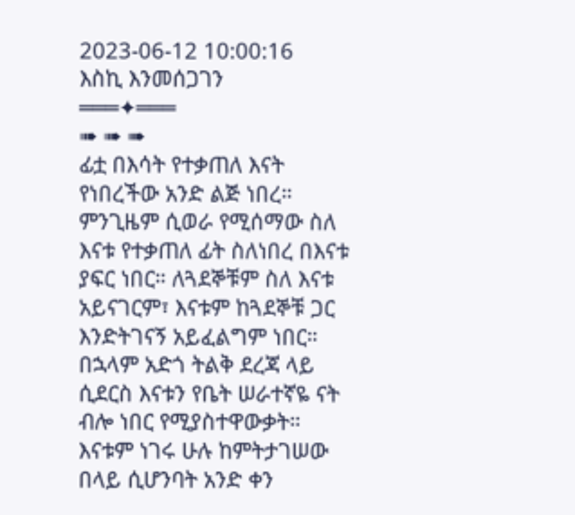2023-06-12 10:00:16
እስኪ እንመሰጋገን
═══✦═══
➠ ➠ ➠
ፊቷ በእሳት የተቃጠለ እናት የነበረችው አንድ ልጅ ነበረ። ምንጊዜም ሲወራ የሚሰማው ስለ እናቱ የተቃጠለ ፊት ስለነበረ በእናቱ ያፍር ነበር። ለጓደኞቹም ስለ እናቱ አይናገርም፣ እናቱም ከጓደኞቹ ጋር እንድትገናኝ አይፈልግም ነበር። በኋላም አድጎ ትልቅ ደረጃ ላይ ሲደርስ እናቱን የቤት ሠራተኛዬ ናት ብሎ ነበር የሚያስተዋውቃት። እናቱም ነገሩ ሁሉ ከምትታገሠው በላይ ሲሆንባት አንድ ቀን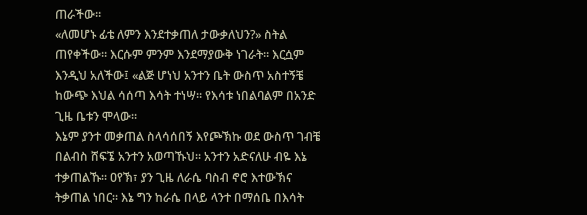ጠራችው።
«ለመሆኑ ፊቴ ለምን እንደተቃጠለ ታውቃለህን?» ስትል ጠየቀችው። እርሱም ምንም እንደማያውቅ ነገራት። እርሷም እንዲህ አለችው፤ «ልጅ ሆነህ አንተን ቤት ውስጥ አስተኝቼ ከውጭ እህል ሳሰጣ እሳት ተነሣ። የእሳቱ ነበልባልም በአንድ ጊዜ ቤቱን ሞላው።
እኔም ያንተ መቃጠል ስላሳሰበኝ እየጮኽኩ ወደ ውስጥ ገብቼ በልብስ ሸፍኜ አንተን አወጣኹህ። አንተን አድናለሁ ብዬ እኔ ተቃጠልኹ። ዐየኽ፣ ያን ጊዜ ለራሴ ባስብ ኖሮ እተውኽና ትቃጠል ነበር። እኔ ግን ከራሴ በላይ ላንተ በማሰቤ በእሳት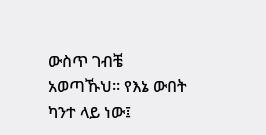ውስጥ ገብቼ አወጣኹህ። የእኔ ውበት ካንተ ላይ ነው፤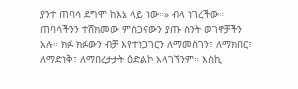ያንተ ጠባሳ ደግሞ ከእኔ ላይ ነው።» ብላ ነገረችው።
ጠባሳችንን ተሸክመው ምስጋናውን ያጡ ስንት ወገኖቻችን አሉ። ክፉ ክፉውን ብቻ እየተነጋገርን ለማመስገን፣ ለማክበር፣ ለማድነቅ፣ ለማበረታታት ዕድልኮ አላገኘንም። እስኪ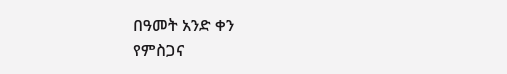በዓመት አንድ ቀን
የምስጋና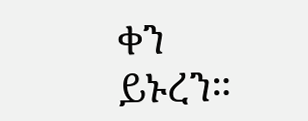ቀን ይኑረን።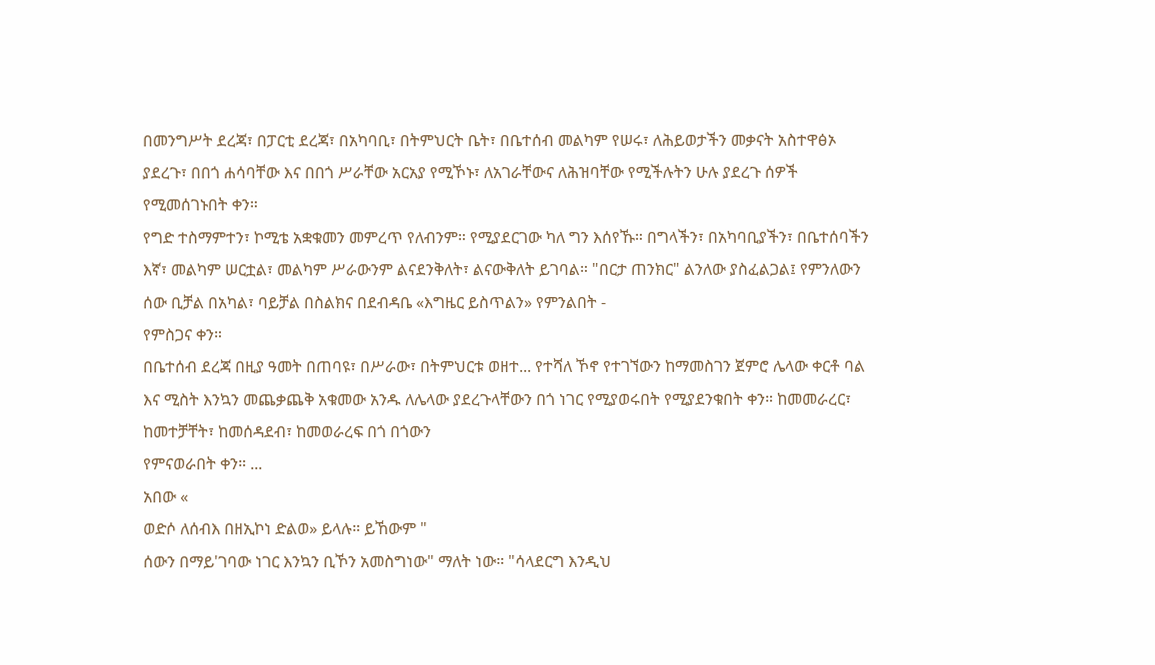በመንግሥት ደረጃ፣ በፓርቲ ደረጃ፣ በአካባቢ፣ በትምህርት ቤት፣ በቤተሰብ መልካም የሠሩ፣ ለሕይወታችን መቃናት አስተዋፅኦ ያደረጉ፣ በበጎ ሐሳባቸው እና በበጎ ሥራቸው አርአያ የሚኾኑ፣ ለአገራቸውና ለሕዝባቸው የሚችሉትን ሁሉ ያደረጉ ሰዎች
የሚመሰገኑበት ቀን።
የግድ ተስማምተን፣ ኮሚቴ አቋቁመን መምረጥ የለብንም። የሚያደርገው ካለ ግን እሰየኹ። በግላችን፣ በአካባቢያችን፣ በቤተሰባችን እኛ፣ መልካም ሠርቷል፣ መልካም ሥራውንም ልናደንቅለት፣ ልናውቅለት ይገባል። "በርታ ጠንክር" ልንለው ያስፈልጋል፤ የምንለውን ሰው ቢቻል በአካል፣ ባይቻል በስልክና በደብዳቤ «እግዜር ይስጥልን» የምንልበት -
የምስጋና ቀን።
በቤተሰብ ደረጃ በዚያ ዓመት በጠባዩ፣ በሥራው፣ በትምህርቱ ወዘተ... የተሻለ ኾኖ የተገኘውን ከማመስገን ጀምሮ ሌላው ቀርቶ ባል እና ሚስት እንኳን መጨቃጨቅ አቁመው አንዱ ለሌላው ያደረጉላቸውን በጎ ነገር የሚያወሩበት የሚያደንቁበት ቀን። ከመመራረር፣ ከመተቻቸት፣ ከመሰዳደብ፣ ከመወራረፍ በጎ በጎውን
የምናወራበት ቀን። ...
አበው «
ወድሶ ለሰብእ በዘኢኮነ ድልወ» ይላሉ። ይኸውም "
ሰውን በማይ'ገባው ነገር እንኳን ቢኾን አመስግነው" ማለት ነው። "ሳላደርግ እንዲህ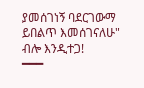ያመሰገነኝ ባደርገውማ ይበልጥ እመሰገናለሁ" ብሎ እንዲተጋ!
━━━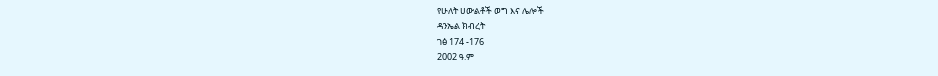የሁለት ሀውልቶች ወግ እና ሌሎች
ዳንኤል ክብረት
ገፅ 174 -176
2002 ዓ.ም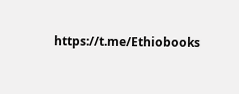https://t.me/Ethiobooks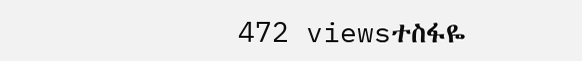472 viewsተስፋዬ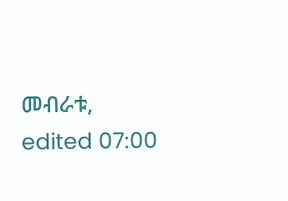መብራቱ, edited 07:00